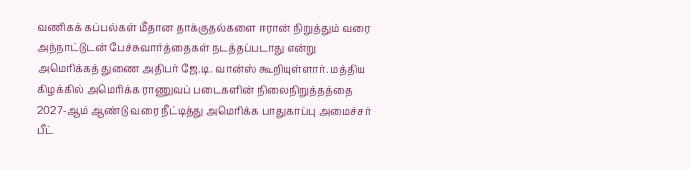வணிகக் கப்பல்கள் மீதான தாக்குதல்களை ஈரான் நிறுத்தும் வரை அந்நாட்டுடன் பேச்சுவார்த்தைகள் நடத்தப்படாது என்று அமெரிக்கத் துணை அதிபர் ஜே.டி. வான்ஸ் கூறியுள்ளார். மத்திய கிழக்கில் அமெரிக்க ராணுவப் படைகளின் நிலைநிறுத்தத்தை 2027-ஆம் ஆண்டு வரை நீட்டித்து அமெரிக்க பாதுகாப்பு அமைச்சர் பீட்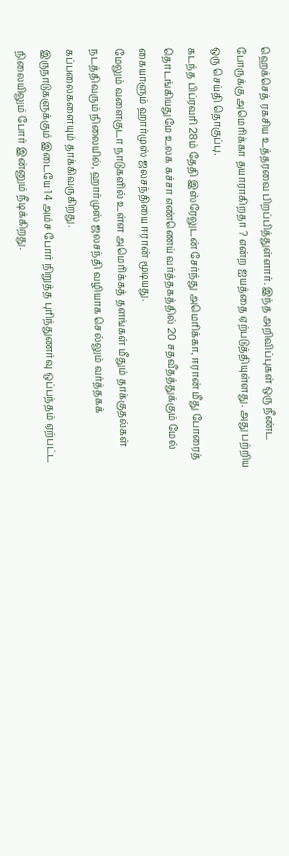ஹெக்செத் ரகசிய உத்தரவை பிறப்பித்துள்ளார். இந்த அறிவிப்புகள் ஒரு நீண்ட போருக்கு அமெரிக்கா தயாராகிறதா ? என்ற ஐயத்தை ஏற்படுத்தியுள்ளது. அது பற்றிய ஒரு செய்தி தொகுப்பு.
கடந்த பிப்ரவரி 28ம் தேதி இஸ்ரேலுடன் சேர்ந்து அமெரிக்கா, ஈரான் மீது போரைத் தொடங்கியதுமே உலக கச்சா எண்ணெய் வர்த்தகத்தில் 20 சதவீதத்துக்கும் மேல் கையாளும் ஹார்முஸ் ஜலசந்தியை ஈரான் மூடியது.
மேலும் வளைகுடா நாடுகளில் உள்ள அமெரிக்கத் தளங்கள் மீதும் தாக்குதல்கள் நடத்திவரும் நிலையில், ஹார்முஸ் ஜலசந்தி வழியாக செல்லும் வர்த்தகக் கப்பலைகளையும் தாக்கிவருகிறது.
இருநாடுகளுக்கும் இடையே 14 அம்ச போர் நிறுத்த புரிந்துணர்வு ஒப்பந்தம் ஏற்பட்ட நிலையிலும் போர் இன்னும் நீடிக்கிறது.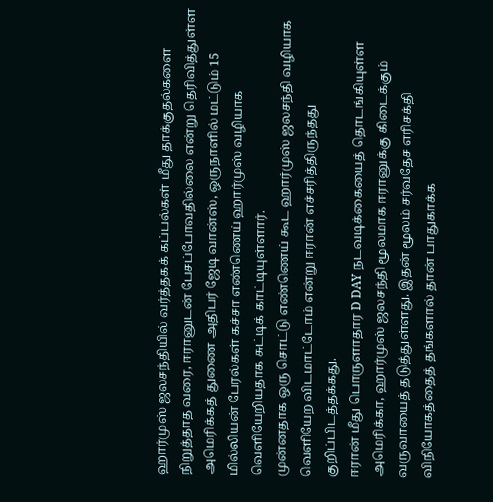ஹார்முஸ் ஜலசந்தியில் வர்த்தகக் கப்பல்கள் மீது தாக்குதல்களை நிறுத்தாத வரை, ஈரானுடன் பேசப்போவதில்லை என்று தெரிவித்துள்ள அமெரிக்கத் துணை அதிபர் ஜேடி வான்ஸ், ஒருநாளில் மட்டும் 15 மில்லியன் பேரல்கள் கச்சா எண்ணெய் ஹார்முஸ் வழியாக வெளியேறியதாக சுட்டிக் காட்டியுள்ளார்.
முன்னதாக ஒரு சொட்டு எண்ணெய் கூட ஹார்முஸ் ஜலசந்தி வழியாக வெளியேற விடமாட்டோம் என்று ஈரான் எச்சரித்திருந்தது குறிப்பிடத்தக்கது.
ஈரான் மீது பொருளாதார D DAY நடவடிக்கையைத் தொடங்கியுள்ள அமெரிக்கா, ஹார்முஸ் ஜலசந்தி மூலமாக ஈரானுக்கு கிடைக்கும் வருவாயைத் தடுத்துள்ளது. இதன் மூலம் சர்வதேச எரிசக்தி விநியோகத்தைத் தங்களால் தான் பாதுகாக்க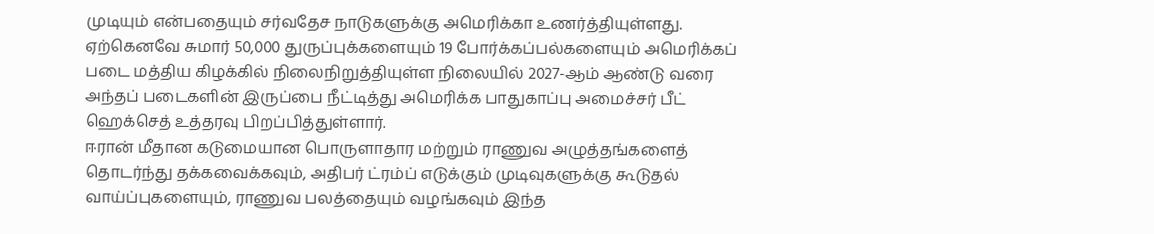முடியும் என்பதையும் சர்வதேச நாடுகளுக்கு அமெரிக்கா உணர்த்தியுள்ளது.
ஏற்கெனவே சுமார் 50,000 துருப்புக்களையும் 19 போர்க்கப்பல்களையும் அமெரிக்கப் படை மத்திய கிழக்கில் நிலைநிறுத்தியுள்ள நிலையில் 2027-ஆம் ஆண்டு வரை அந்தப் படைகளின் இருப்பை நீட்டித்து அமெரிக்க பாதுகாப்பு அமைச்சர் பீட் ஹெக்செத் உத்தரவு பிறப்பித்துள்ளார்.
ஈரான் மீதான கடுமையான பொருளாதார மற்றும் ராணுவ அழுத்தங்களைத் தொடர்ந்து தக்கவைக்கவும், அதிபர் ட்ரம்ப் எடுக்கும் முடிவுகளுக்கு கூடுதல் வாய்ப்புகளையும், ராணுவ பலத்தையும் வழங்கவும் இந்த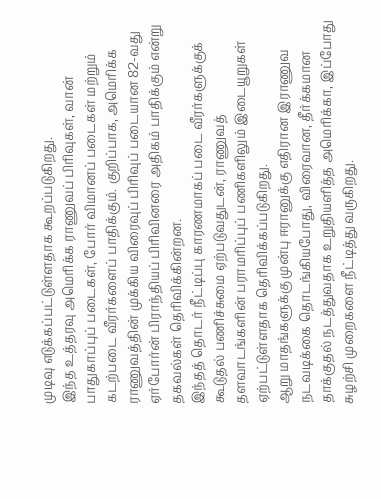முடிவு எடுக்கப்பட்டுள்ளதாக கூறப்படுகிறது.
இந்த உத்தரவு அமெரிக்க ராணுவப் பிரிவுகள், வான் பாதுகாப்புப் படைகள், போர் விமானப் படைகள் மற்றும் கடற்படை வீரர்களைப் பாதிக்கும். குறிப்பாக, அமெரிக்க ராணுவத்தின் முக்கிய விரைவுப் பிரிவுப் படையான 82-வது ஏர்போர்ன் பிராந்தியப் பிரிவினரை அதிகம் பாதிக்கும் என்று தகவல்கள் தெரிவிக்கின்றன.
இந்தத் தொடர் நீட்டிப்பு காரணமாகப் படை வீரர்களுக்குக் கூடுதல் பணிச்சுமை ஏற்படுவதுடன், ராணுவத் தளவாடங்களின் பராமரிப்புப் பணிகளிலும் இடையூறுகள் ஏற்பட்டுள்ளதாக தெரிவிக்கப்படுகிறது.
ஆறு மாதங்களுக்கு முன்பு ஈரானுக்கு எதிரான இராணுவ நடவடிக்கை தொடங்கியபோது, விரைவான, தீர்க்கமான தாக்குதல் நடத்துவதாக உறுதியளித்த அமெரிக்கா, இப்போது சுழற்சி முறைகளை நீட்டித்து வருகிறது.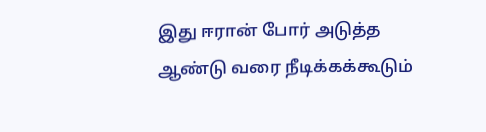இது ஈரான் போர் அடுத்த ஆண்டு வரை நீடிக்கக்கூடும்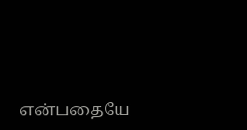என்பதையே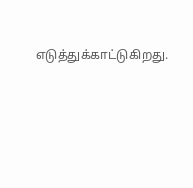எடுத்துக்காட்டுகிறது.